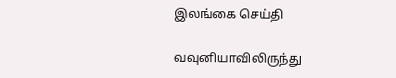இலங்கை செய்தி

வவுனியாவிலிருந்து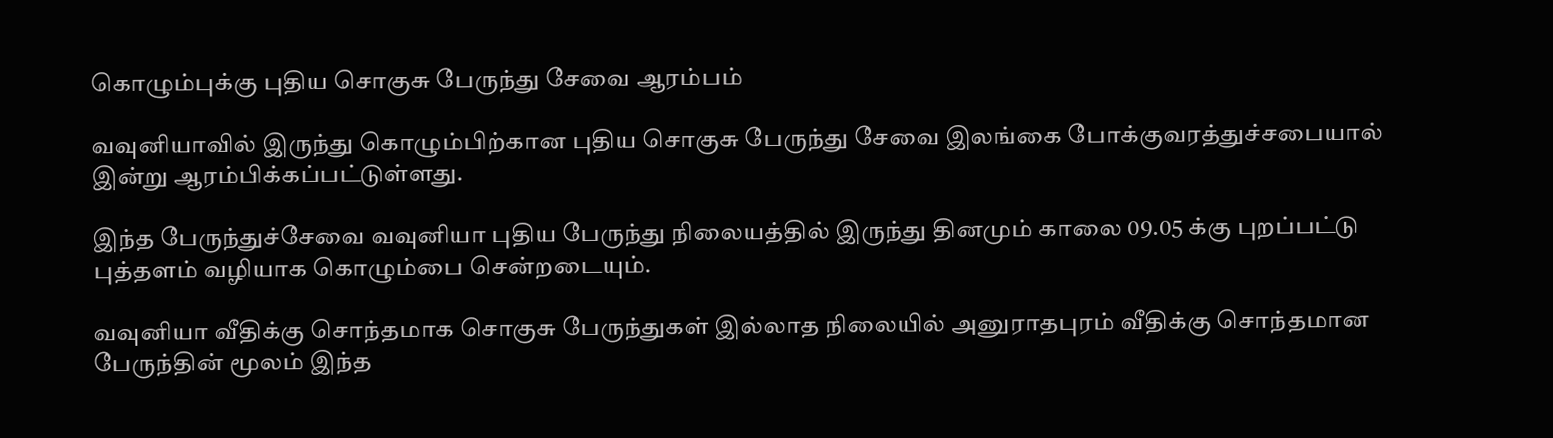கொழும்புக்கு புதிய சொகுசு பேருந்து சேவை ஆரம்பம்

வவுனியாவில் இருந்து கொழும்பிற்கான புதிய சொகுசு பேருந்து சேவை இலங்கை போக்குவரத்துச்சபையால் இன்று ஆரம்பிக்கப்பட்டுள்ளது.

இந்த பேருந்துச்சேவை வவுனியா புதிய பேருந்து நிலையத்தில் இருந்து தினமும் காலை 09.05 க்கு புறப்பட்டு புத்தளம் வழியாக கொழும்பை சென்றடையும்.

வவுனியா வீதிக்கு சொந்தமாக சொகுசு பேருந்துகள் இல்லாத நிலையில் அனுராதபுரம் வீதிக்கு சொந்தமான பேருந்தின் மூலம் இந்த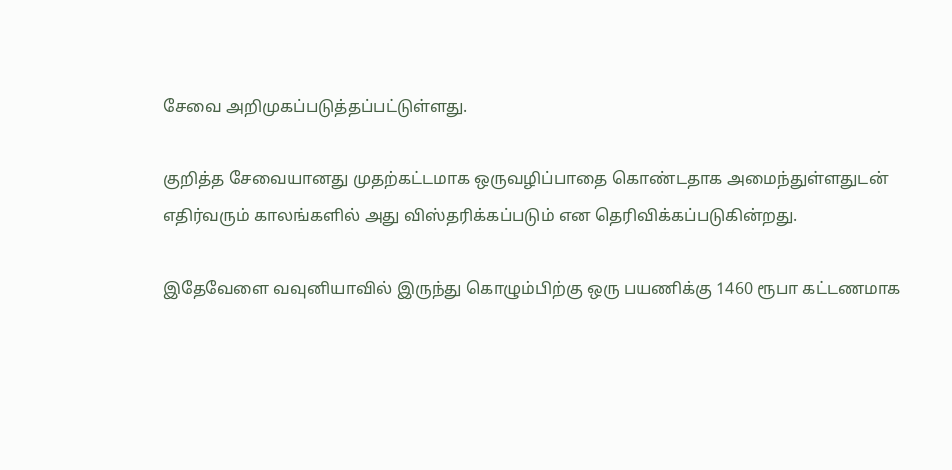சேவை அறிமுகப்படுத்தப்பட்டுள்ளது.

குறித்த சேவையானது முதற்கட்டமாக ஒருவழிப்பாதை கொண்டதாக அமைந்துள்ளதுடன் எதிர்வரும் காலங்களில் அது விஸ்தரிக்கப்படும் என தெரிவிக்கப்படுகின்றது.

இதேவேளை வவுனியாவில் இருந்து கொழும்பிற்கு ஒரு பயணிக்கு 1460 ரூபா கட்டணமாக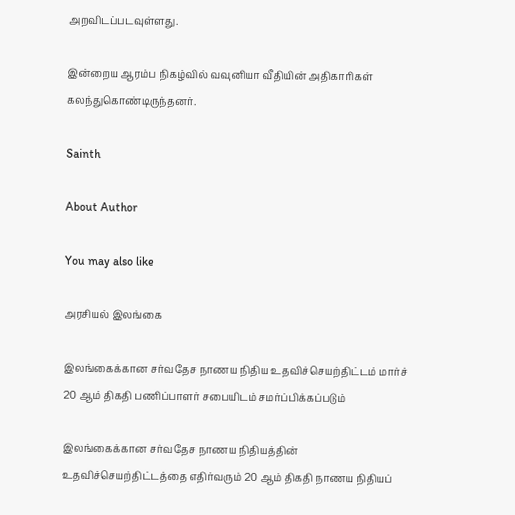அறவிடப்படவுள்ளது.

இன்றைய ஆரம்ப நிகழ்வில் வவுனியா வீதியின் அதிகாரிகள் கலந்துகொண்டிருந்தனர்.

Sainth

About Author

You may also like

அரசியல் இலங்கை

இலங்கைக்கான சர்வதேச நாணய நிதிய உதவிச்செயற்திட்டம் மார்ச் 20 ஆம் திகதி பணிப்பாளர் சபையிடம் சமர்ப்பிக்கப்படும்

இலங்கைக்கான சர்வதேச நாணய நிதியத்தின் உதவிச்செயற்திட்டத்தை எதிர்வரும் 20 ஆம் திகதி நாணய நிதியப்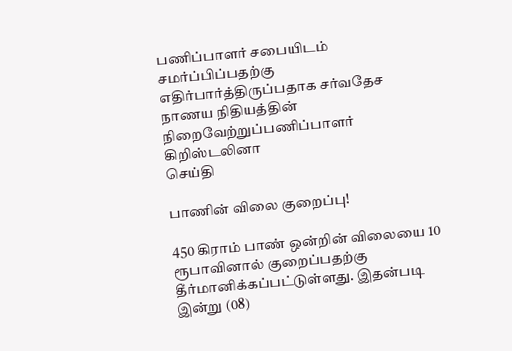பணிப்பாளர் சபையிடம் சமர்ப்பிப்பதற்கு எதிர்பார்த்திருப்பதாக சர்வதேச நாணய நிதியத்தின் நிறைவேற்றுப்பணிப்பாளர் கிறிஸ்டலினா
செய்தி

பாணின் விலை குறைப்பு!

450 கிராம் பாண் ஒன்றின் விலையை 10 ரூபாவினால் குறைப்பதற்கு தீர்மானிக்கப்பட்டுள்ளது. இதன்படி   இன்று (08)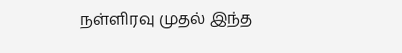நள்ளிரவு முதல் இந்த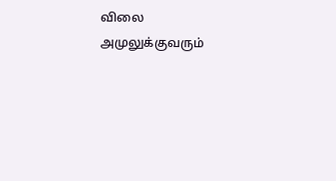விலை அமுலுக்குவரும்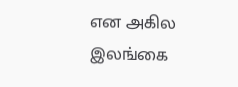என அகில இலங்கை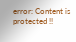error: Content is protected !!